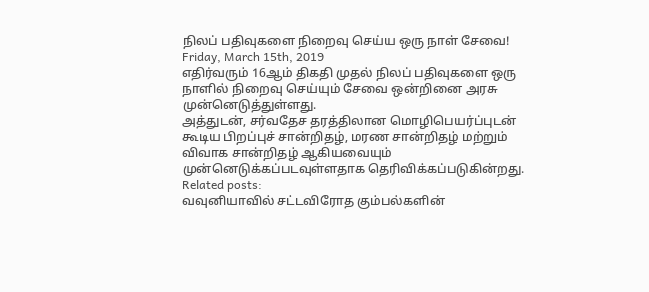நிலப் பதிவுகளை நிறைவு செய்ய ஒரு நாள் சேவை!
Friday, March 15th, 2019
எதிர்வரும் 16ஆம் திகதி முதல் நிலப் பதிவுகளை ஒரு நாளில் நிறைவு செய்யும் சேவை ஒன்றினை அரசு முன்னெடுத்துள்ளது.
அத்துடன், சர்வதேச தரத்திலான மொழிபெயர்ப்புடன் கூடிய பிறப்புச் சான்றிதழ், மரண சான்றிதழ் மற்றும் விவாக சான்றிதழ் ஆகியவையும் முன்னெடுக்கப்படவுள்ளதாக தெரிவிக்கப்படுகின்றது.
Related posts:
வவுனியாவில் சட்டவிரோத கும்பல்களின்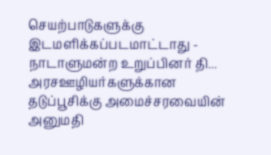செயற்பாடுகளுக்கு இடமளிக்கப்படமாட்டாது - நாடாளுமன்ற உறுப்பினர் தி...
அரசஊழியர்களுக்கான தடுப்பூசிக்கு அமைச்சரவையின் அனுமதி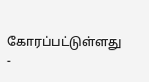கோரப்பட்டுள்ளது -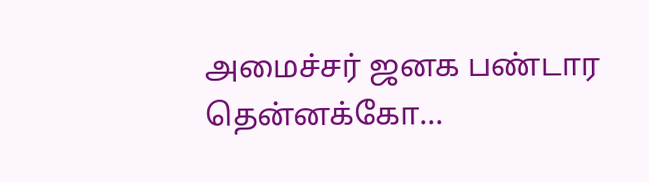அமைச்சர் ஜனக பண்டார தென்னக்கோ...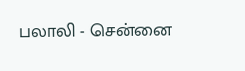பலாலி - சென்னை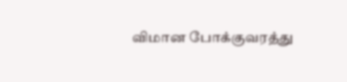விமான போக்குவரத்து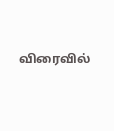விரைவில்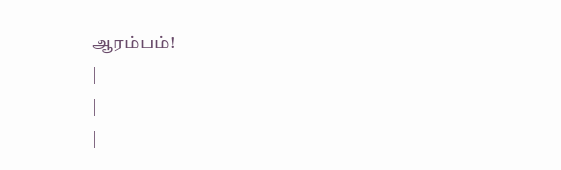ஆரம்பம்!
|
|
|